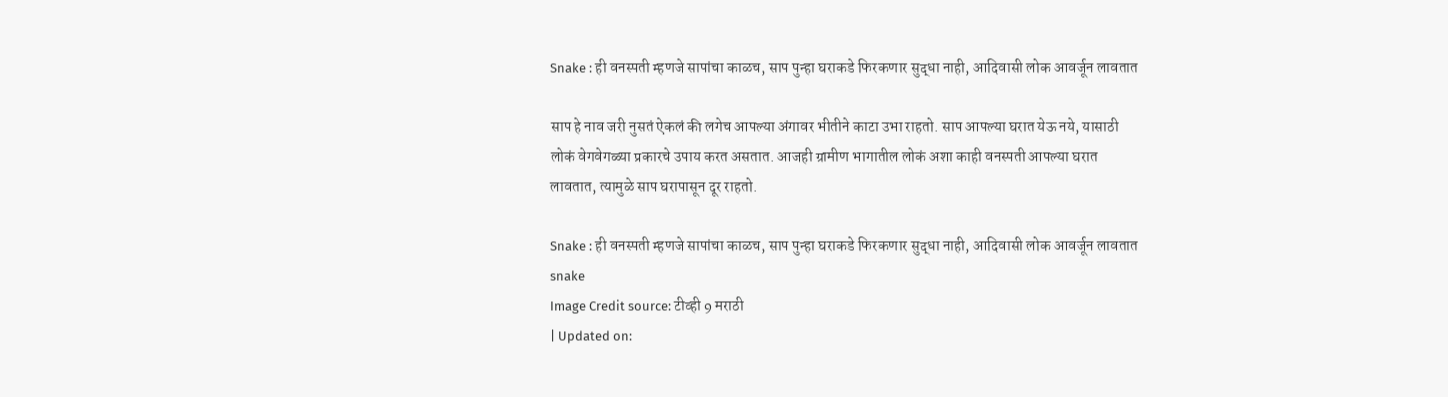Snake : ही वनस्पती म्हणजे सापांचा काळच, साप पुन्हा घराकडे फिरकणार सुद्धा नाही, आदिवासी लोक आवर्जून लावतात

साप हे नाव जरी नुसतं ऐकलं की लगेच आपल्या अंगावर भीतीने काटा उभा राहतो. साप आपल्या घरात येऊ नये, यासाठी लोकं वेगवेगळ्या प्रकारचे उपाय करत असतात. आजही ग्रामीण भागातील लोकं अशा काही वनस्पती आपल्या घरात लावतात, त्यामुळे साप घरापासून दूर राहतो.

Snake : ही वनस्पती म्हणजे सापांचा काळच, साप पुन्हा घराकडे फिरकणार सुद्धा नाही, आदिवासी लोक आवर्जून लावतात
snake
Image Credit source: टीव्ही 9 मराठी
| Updated on: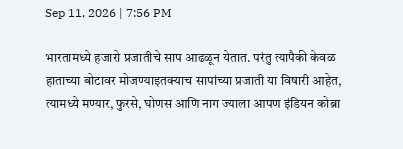Sep 11, 2026 | 7:56 PM

भारतामध्ये हजारो प्रजातीचे साप आढळून येतात. परंतु त्यापैकी केवळ हाताच्या बोटावर मोजण्याइतक्याच सापांच्या प्रजाती या विषारी आहेत, त्यामध्ये मण्यार, फुरसे, घोणस आणि नाग ज्याला आपण इंडियन कोब्रा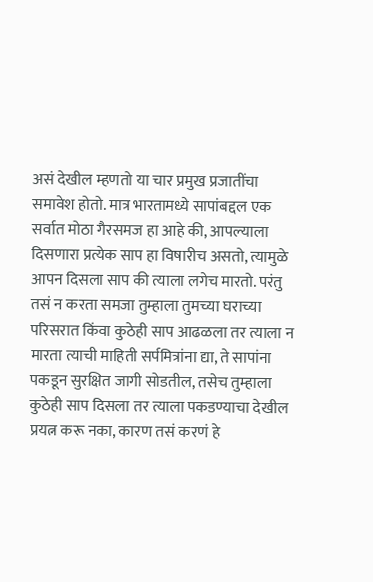असं देखील म्हणतो या चार प्रमुख प्रजातींचा समावेश होतो. मात्र भारतामध्ये सापांबद्दल एक सर्वात मोठा गैरसमज हा आहे की, आपल्याला दिसणारा प्रत्येक साप हा विषारीच असतो, त्यामुळे आपन दिसला साप की त्याला लगेच मारतो. परंतु तसं न करता समजा तुम्हाला तुमच्या घराच्या परिसरात किंवा कुठेही साप आढळला तर त्याला न मारता त्याची माहिती सर्पमित्रांना द्या, ते सापांना पकडून सुरक्षित जागी सोडतील, तसेच तुम्हाला कुठेही साप दिसला तर त्याला पकडण्याचा देखील प्रयत्न करू नका, कारण तसं करणं हे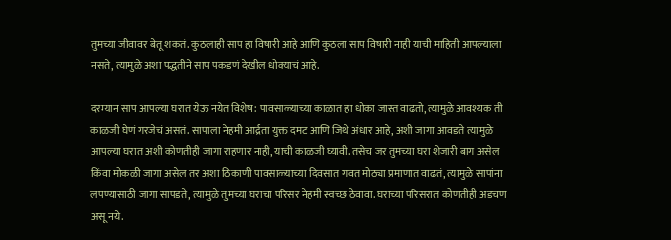तुमच्या जीवावर बेतू शकतं. कुठलाही साप हा विषारी आहे आणि कुठला साप विषारी नाही याची माहिती आपल्याला नसते, त्यामुळे अशा पद्धतीने साप पकडणं देखील धोक्याचं आहे.

दरम्यान साप आपल्या घरात येऊ नयेत विशेष: पावसाळ्याच्या काळात हा धोका जास्त वाढतो, त्यामुळे आवश्यक ती काळजी घेणं गरजेचं असतं. सापाला नेहमी आर्द्रता युक्त दमट आणि जिथे अंधार आहे, अशी जागा आवडते त्यामुळे आपल्या घरात अशी कोणतीही जागा राहणार नाही, याची काळजी घ्यावी. तसेच जर तुमच्या घरा शेजारी बाग असेल किंवा मोकळी जागा असेल तर अशा ठिकाणी पावसाळ्याच्या दिवसात गवत मोठ्या प्रमाणात वाढतं, त्यामुळे सापांना लपण्यासाठी जागा सापडते, त्यामुळे तुमच्या घराचा परिसर नेहमी स्वच्छ ठेवावा. घराच्या परिसरात कोणतीही अडचण असू नये.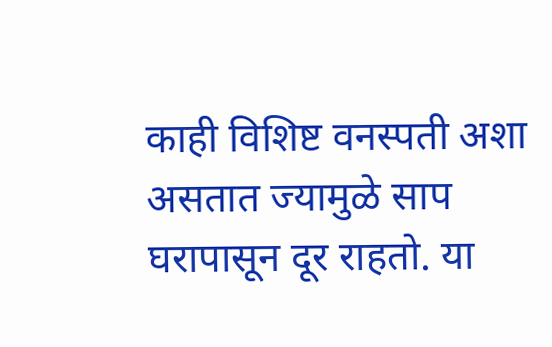काही विशिष्ट वनस्पती अशा असतात ज्यामुळे साप घरापासून दूर राहतो. या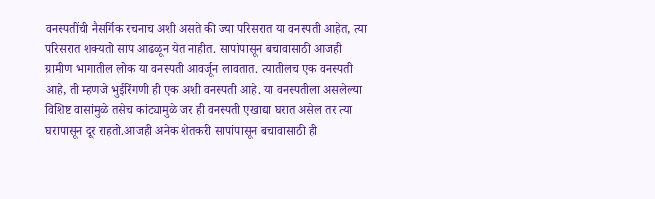वनस्पतींची नैसर्गिक रचनाच अशी असते की ज्या परिसरात या वनस्पती आहेत, त्या परिसरात शक्यतो साप आढळून येत नाहीत. सापांपासून बचावासाठी आजही ग्रामीण भागातील लोक या वनस्पती आवर्जून लावतात. त्यातीलच एक वनस्पती आहे, ती म्हणजे भुईरिंगणी ही एक अशी वनस्पती आहे. या वनस्पतीला असलेल्या विशिष्ट वासांमुळे तसेच कांट्यामुळे जर ही वनस्पती एखाद्या घरात असेल तर त्या घरापासून दूर राहतो.आजही अनेक शेतकरी सापांपासून बचावासाठी ही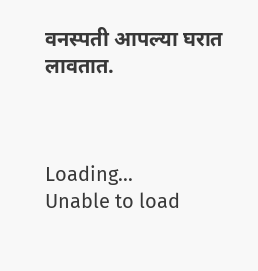वनस्पती आपल्या घरात लावतात.



Loading...
Unable to load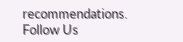recommendations.
Follow Us